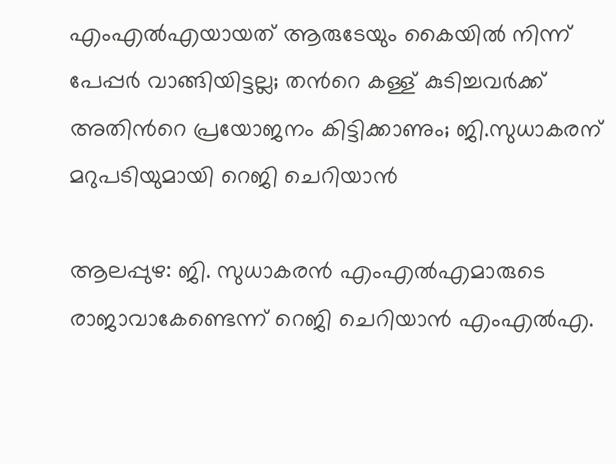എംഎൽഎയായത് ആരുടേയും കൈയിൽ നിന്ന് പേപ്പർ വാങ്ങിയിട്ടല്ല; തന്‍റെ കള്ള് കുടിച്ചവർക്ക് അതിന്‍റെ പ്രയോജനം കിട്ടിക്കാണും; ജി.സുധാകരന് മറുപടിയുമായി റെജി ചെറിയാൻ

ആലപ്പുഴ: ജി. സുധാകരൻ എംഎൽഎമാരുടെ രാജാവാകേണ്ടെന്ന് റെജി ചെറിയാൻ എംഎൽഎ.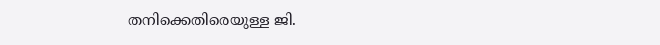തനിക്കെതിരെയുള്ള ജി.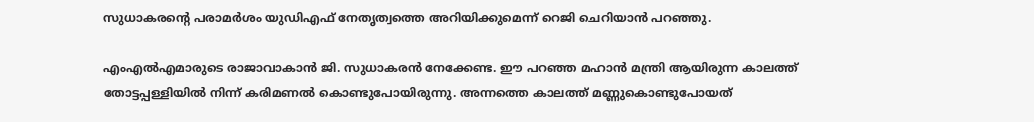സുധാകരന്‍റെ പരാമർശം യുഡിഎഫ് നേതൃത്വത്തെ അറിയിക്കുമെന്ന് റെജി ചെറിയാൻ പറഞ്ഞു.

എംഎൽഎമാരുടെ രാജാവാകാൻ ജി. സുധാകരൻ നേക്കേണ്ട. ഈ പറഞ്ഞ മഹാൻ മന്ത്രി ആയിരുന്ന കാലത്ത് തോട്ടപ്പള്ളിയിൽ നിന്ന് കരിമണൽ കൊണ്ടുപോയിരുന്നു. അന്നത്തെ കാലത്ത് മണ്ണുകൊണ്ടുപോയത്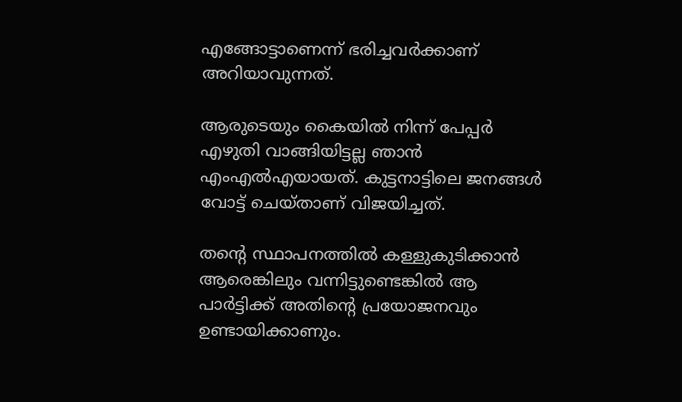എങ്ങോട്ടാണെന്ന് ഭരിച്ചവർക്കാണ് അറിയാവുന്നത്.

ആരുടെയും കൈയിൽ നിന്ന് പേപ്പർ എഴുതി വാങ്ങിയിട്ടല്ല ഞാൻ എംഎൽഎയായത്. കുട്ടനാട്ടിലെ ജനങ്ങൾ വോട്ട് ചെയ്താണ് വിജയിച്ചത്.

തന്‍റെ സ്ഥാപനത്തിൽ കള്ളുകുടിക്കാൻ ആരെങ്കിലും വന്നിട്ടുണ്ടെങ്കിൽ ആ പാർട്ടിക്ക് അതിന്‍റെ പ്രയോജനവും ഉണ്ടായിക്കാണും.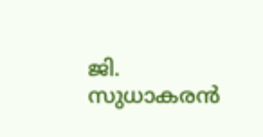ജി. സുധാകരൻ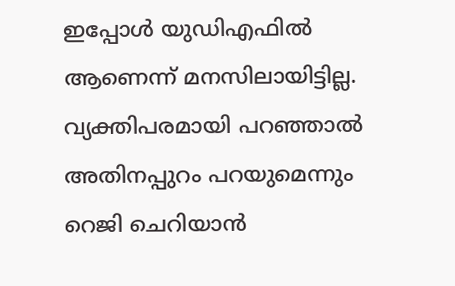ഇപ്പോൾ യുഡിഎഫിൽ ആണെന്ന് മനസിലായിട്ടില്ല. വ്യക്തിപരമായി പറഞ്ഞാൽ അതിനപ്പുറം പറയുമെന്നും റെജി ചെറിയാൻ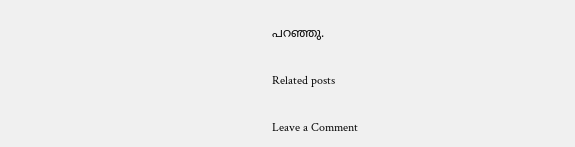പറഞ്ഞു.

Related posts

Leave a Comment